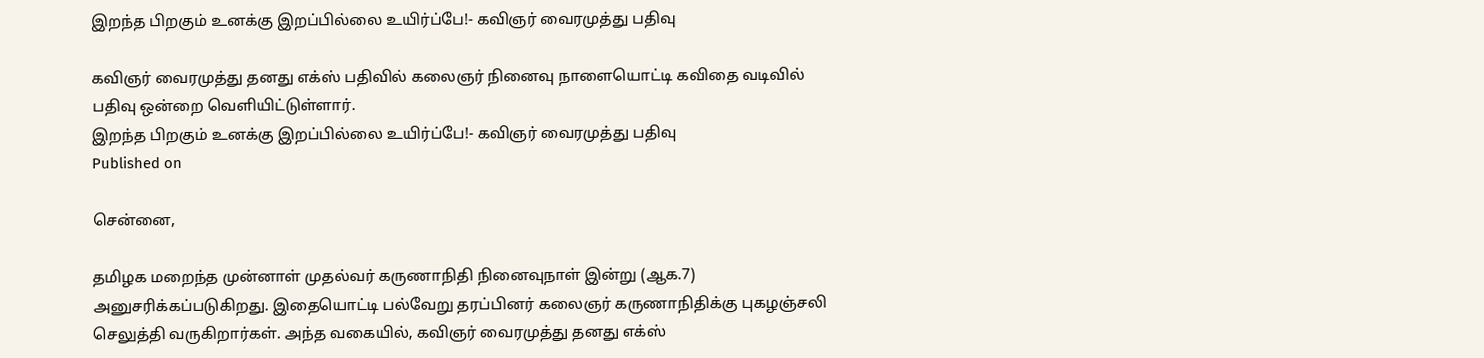இறந்த பிறகும் உனக்கு இறப்பில்லை உயிர்ப்பே!- கவிஞர் வைரமுத்து பதிவு

கவிஞர் வைரமுத்து தனது எக்ஸ் பதிவில் கலைஞர் நினைவு நாளையொட்டி கவிதை வடிவில் பதிவு ஒன்றை வெளியிட்டுள்ளார்.
இறந்த பிறகும் உனக்கு இறப்பில்லை உயிர்ப்பே!- கவிஞர் வைரமுத்து பதிவு
Published on

சென்னை,

தமிழக மறைந்த முன்னாள் முதல்வர் கருணாநிதி நினைவுநாள் இன்று (ஆக.7) அனுசரிக்கப்படுகிறது. இதையொட்டி பல்வேறு தரப்பினர் கலைஞர் கருணாநிதிக்கு புகழஞ்சலி செலுத்தி வருகிறார்கள். அந்த வகையில், கவிஞர் வைரமுத்து தனது எக்ஸ்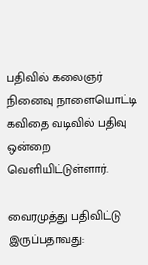பதிவில் கலைஞர் நினைவு நாளையொட்டி கவிதை வடிவில் பதிவு ஒன்றை வெளியிட்டுள்ளார்.

வைரமுத்து பதிவிட்டு இருப்பதாவது: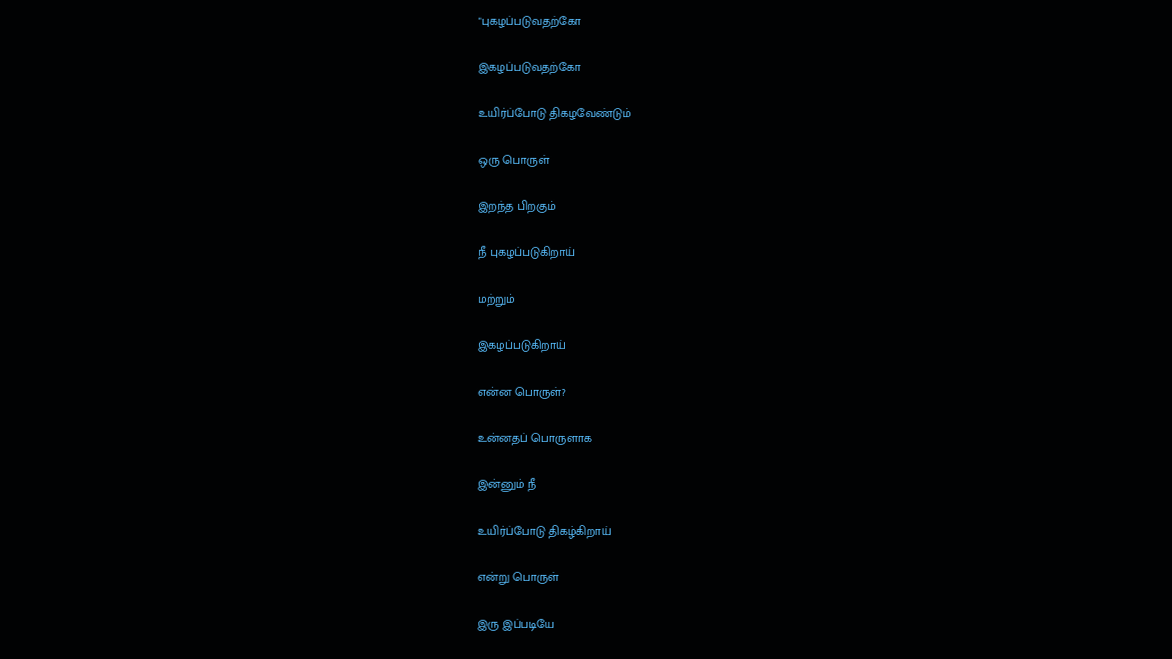"புகழப்படுவதற்கோ

இகழப்படுவதற்கோ

உயிர்ப்போடு திகழவேண்டும்

ஒரு பொருள்

இறந்த பிறகும்

நீ புகழப்படுகிறாய்

மற்றும்

இகழப்படுகிறாய்

என்ன பொருள்?

உன்னதப் பொருளாக

இன்னும் நீ

உயிர்ப்போடு திகழ்கிறாய்

என்று பொருள்

இரு இப்படியே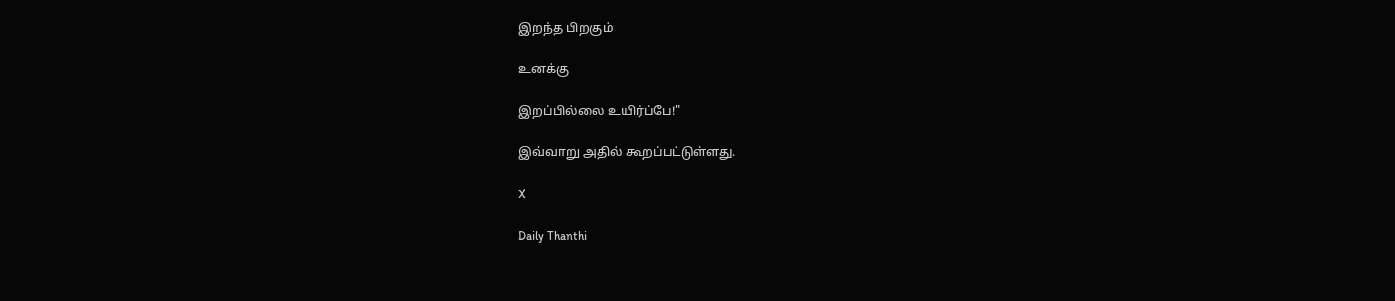இறந்த பிறகும்

உனக்கு

இறப்பில்லை உயிர்ப்பே!"

இவ்வாறு அதில் கூறப்பட்டுள்ளது.

X

Daily Thanthi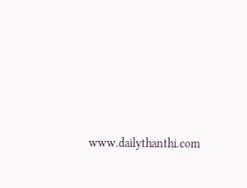www.dailythanthi.com